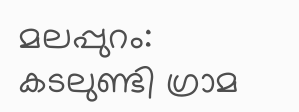മലപ്പുറം: കടലുണ്ടി ഗ്രാമ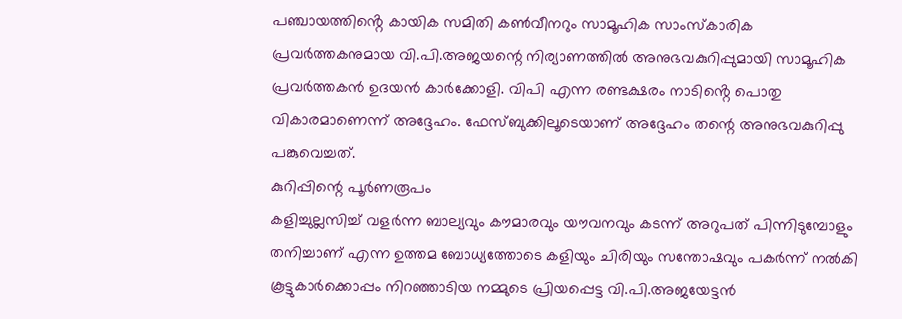പഞ്ചായത്തിൻ്റെ കായിക സമിതി കൺവീനറും സാമൂഹിക സാംസ്കാരിക പ്രവർത്തകനുമായ വി.പി.അജയന്റെ നിര്യാണത്തിൽ അനുഭവകുറിപ്പുമായി സാമൂഹിക പ്രവർത്തകൻ ഉദയൻ കാർക്കോളി. വിപി എന്ന രണ്ടക്ഷരം നാടിൻ്റെ പൊതു വികാരമാണെന്ന് അദ്ദേഹം. ഫേസ്ബുക്കിലൂടെയാണ് അദ്ദേഹം തന്റെ അനുഭവകുറിപ്പു പങ്കുവെച്ചത്.
കുറിപ്പിന്റെ പൂർണരൂപം
കളിച്ചുല്ലസിച്ച് വളർന്ന ബാല്യവും കൗമാരവും യൗവനവും കടന്ന് അറുപത് പിന്നിടുമ്പോളും തനിച്ചാണ് എന്ന ഉത്തമ ബോധ്യത്തോടെ കളിയും ചിരിയും സന്തോഷവും പകർന്ന് നൽകി കൂട്ടുകാർക്കൊപ്പം നിറഞ്ഞാടിയ നമ്മുടെ പ്രിയപ്പെട്ട വി.പി.അജയേട്ടൻ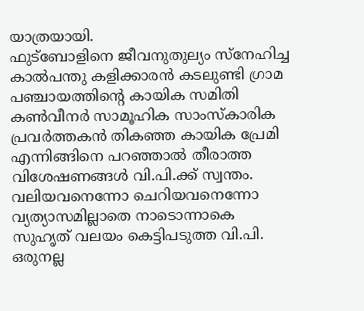യാത്രയായി.
ഫുട്ബോളിനെ ജീവനുതുല്യം സ്നേഹിച്ച കാൽപന്തു കളിക്കാരൻ കടലുണ്ടി ഗ്രാമ പഞ്ചായത്തിൻ്റെ കായിക സമിതി കൺവീനർ സാമൂഹിക സാംസ്കാരിക പ്രവർത്തകൻ തികഞ്ഞ കായിക പ്രേമി എന്നിങ്ങിനെ പറഞ്ഞാൽ തീരാത്ത വിശേഷണങ്ങൾ വി.പി.ക്ക് സ്വന്തം.
വലിയവനെന്നോ ചെറിയവനെന്നോ വ്യത്യാസമില്ലാതെ നാടൊന്നാകെ സുഹൃത് വലയം കെട്ടിപടുത്ത വി.പി. ഒരുനല്ല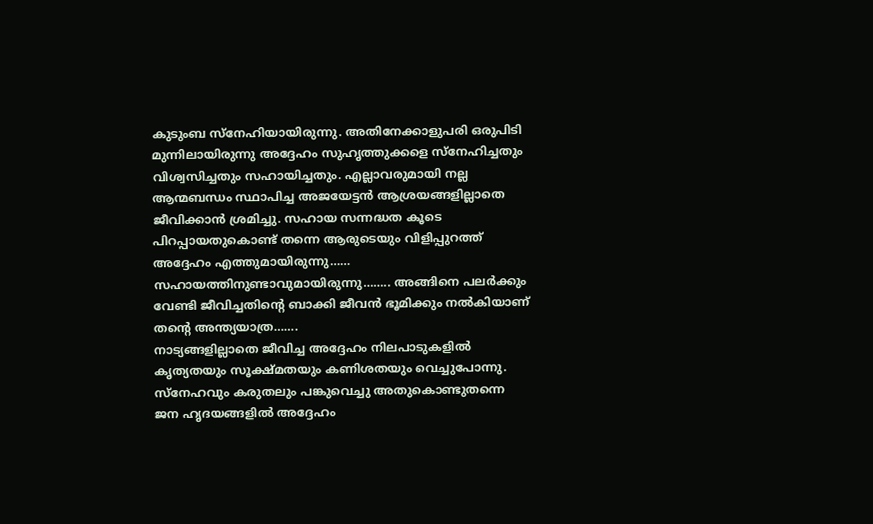കുടുംബ സ്നേഹിയായിരുന്നു. അതിനേക്കാളുപരി ഒരുപിടി മുന്നിലായിരുന്നു അദ്ദേഹം സുഹൃത്തുക്കളെ സ്നേഹിച്ചതും വിശ്വസിച്ചതും സഹായിച്ചതും. എല്ലാവരുമായി നല്ല ആന്മബന്ധം സ്ഥാപിച്ച അജയേട്ടൻ ആശ്രയങ്ങളില്ലാതെ ജീവിക്കാൻ ശ്രമിച്ചു. സഹായ സന്നദ്ധത കൂടെ പിറപ്പായതുകൊണ്ട് തന്നെ ആരുടെയും വിളിപ്പുറത്ത് അദ്ദേഹം എത്തുമായിരുന്നു…… സഹായത്തിനുണ്ടാവുമായിരുന്നു…….. അങ്ങിനെ പലർക്കും വേണ്ടി ജീവിച്ചതിൻ്റെ ബാക്കി ജീവൻ ഭൂമിക്കും നൽകിയാണ് തൻ്റെ അന്ത്യയാത്ര…….
നാട്യങ്ങളില്ലാതെ ജീവിച്ച അദ്ദേഹം നിലപാടുകളിൽ കൃത്യതയും സൂക്ഷ്മതയും കണിശതയും വെച്ചുപോന്നു. സ്നേഹവും കരുതലും പങ്കുവെച്ചു അതുകൊണ്ടുതന്നെ ജന ഹൃദയങ്ങളിൽ അദ്ദേഹം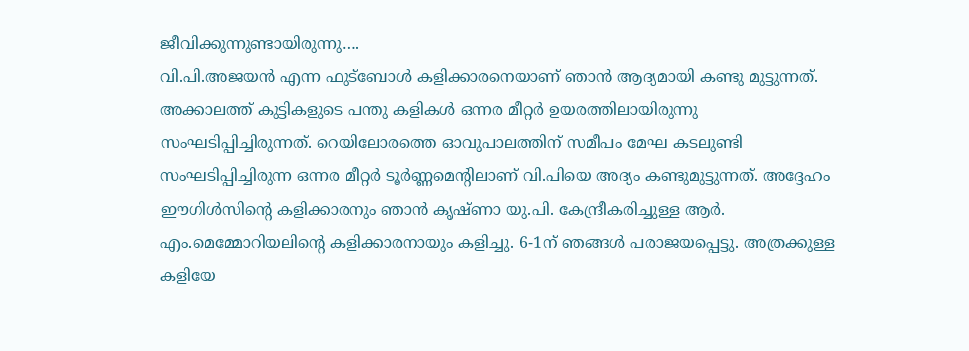ജീവിക്കുന്നുണ്ടായിരുന്നു….
വി.പി.അജയൻ എന്ന ഫുട്ബോൾ കളിക്കാരനെയാണ് ഞാൻ ആദ്യമായി കണ്ടു മുട്ടുന്നത്. അക്കാലത്ത് കുട്ടികളുടെ പന്തു കളികൾ ഒന്നര മീറ്റർ ഉയരത്തിലായിരുന്നു സംഘടിപ്പിച്ചിരുന്നത്. റെയിലോരത്തെ ഓവുപാലത്തിന് സമീപം മേഘ കടലുണ്ടി സംഘടിപ്പിച്ചിരുന്ന ഒന്നര മീറ്റർ ടൂർണ്ണമെൻ്റിലാണ് വി.പിയെ അദ്യം കണ്ടുമുട്ടുന്നത്. അദ്ദേഹം ഈഗിൾസിൻ്റെ കളിക്കാരനും ഞാൻ കൃഷ്ണാ യു.പി. കേന്ദ്രീകരിച്ചുള്ള ആർ. എം.മെമ്മോറിയലിൻ്റെ കളിക്കാരനായും കളിച്ചു. 6-1ന് ഞങ്ങൾ പരാജയപ്പെട്ടു. അത്രക്കുള്ള കളിയേ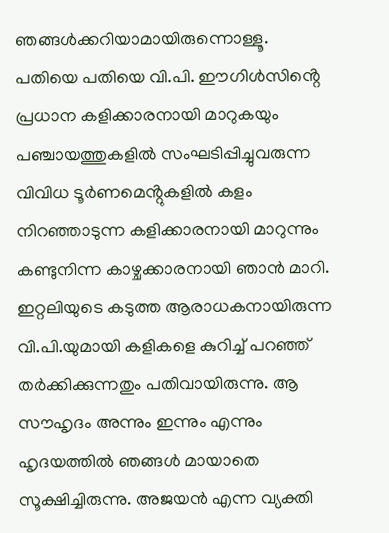ഞങ്ങൾക്കറിയാമായിരുന്നൊള്ളൂ.
പതിയെ പതിയെ വി.പി. ഈഗിൾസിൻ്റെ പ്രധാന കളിക്കാരനായി മാറുകയും പഞ്ചായത്തുകളിൽ സംഘടിപ്പിച്ചുവരുന്ന വിവിധ ടൂർണമെൻ്റുകളിൽ കളം നിറഞ്ഞാടുന്ന കളിക്കാരനായി മാറുന്നും കണ്ടുനിന്ന കാഴ്ചക്കാരനായി ഞാൻ മാറി. ഇറ്റലിയുടെ കടുത്ത ആരാധകനായിരുന്ന വി.പി.യുമായി കളികളെ കുറിച്ച് പറഞ്ഞ് തർക്കിക്കുന്നതും പതിവായിരുന്നു. ആ സൗഹൃദം അന്നും ഇന്നും എന്നും ഹൃദയത്തിൽ ഞങ്ങൾ മായാതെ സൂക്ഷിച്ചിരുന്നു. അജയൻ എന്ന വ്യക്തി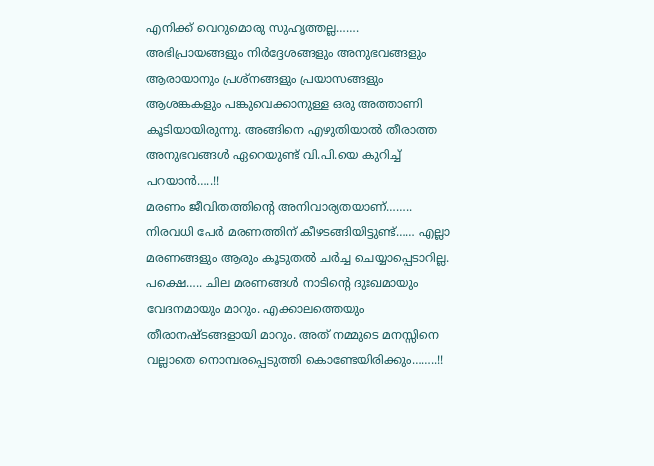എനിക്ക് വെറുമൊരു സുഹൃത്തല്ല……. അഭിപ്രായങ്ങളും നിർദ്ദേശങ്ങളും അനുഭവങ്ങളും ആരായാനും പ്രശ്നങ്ങളും പ്രയാസങ്ങളും ആശങ്കകളും പങ്കുവെക്കാനുള്ള ഒരു അത്താണി കൂടിയായിരുന്നു. അങ്ങിനെ എഴുതിയാൽ തീരാത്ത അനുഭവങ്ങൾ ഏറെയുണ്ട് വി.പി.യെ കുറിച്ച് പറയാൻ…..!!
മരണം ജീവിതത്തിൻ്റെ അനിവാര്യതയാണ്…….. നിരവധി പേർ മരണത്തിന് കീഴടങ്ങിയിട്ടുണ്ട്…… എല്ലാ മരണങ്ങളും ആരും കൂടുതൽ ചർച്ച ചെയ്യാപ്പെടാറില്ല. പക്ഷെ….. ചില മരണങ്ങൾ നാടിൻ്റെ ദുഃഖമായും വേദനമായും മാറും. എക്കാലത്തെയും തീരാനഷ്ടങ്ങളായി മാറും. അത് നമ്മുടെ മനസ്സിനെ വല്ലാതെ നൊമ്പരപ്പെടുത്തി കൊണ്ടേയിരിക്കും……..!!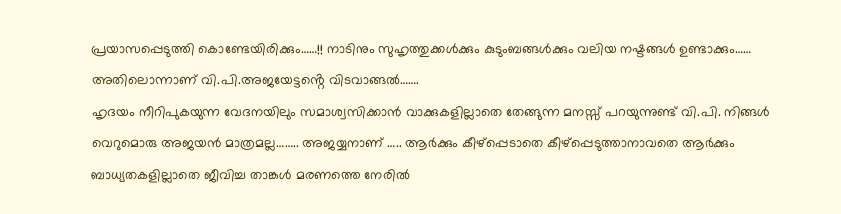പ്രയാസപ്പെടുത്തി കൊണ്ടേയിരിക്കും……!! നാടിനും സുഹൃത്തുക്കൾക്കും കുടുംബങ്ങൾക്കും വലിയ നഷ്ടങ്ങൾ ഉണ്ടാക്കും…… അതിലൊന്നാണ് വി.പി.അജയേട്ടൻ്റെ വിടവാങ്ങൽ…….
ഹൃദയം നീറിപുകയുന്ന വേദനയിലും സമാശ്വസിക്കാൻ വാക്കുകളില്ലാതെ തേങ്ങുന്ന മനസ്സ് പറയുന്നുണ്ട് വി.പി. നിങ്ങൾ വെറുമൊരു അജയൻ മാത്രമല്ല…….. അജയ്യനാണ് ….. ആർക്കും കീഴ്പ്പെടാതെ കീഴ്പ്പെടുത്താനാവതെ ആർക്കും ബാധ്യതകളില്ലാതെ ജീവിച്ച താങ്കൾ മരണത്തെ നേരിൽ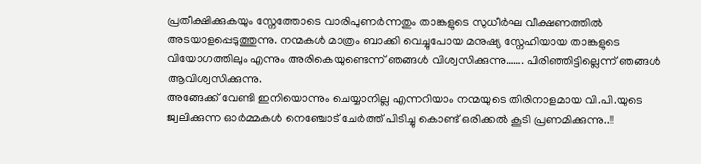പ്രതീക്ഷിക്കുകയും സ്നേത്തോടെ വാരിപുണർന്നതും താങ്കളുടെ സുധീർഘ വീക്ഷണത്തിൽ അടയാളപ്പെടുത്തുന്നു. നന്മകൾ മാത്രം ബാക്കി വെച്ചുപോയ മനുഷ്യ സ്നേഹിയായ താങ്കളുടെ വിയോഗത്തിലും എന്നും അരികെയുണ്ടെന്ന് ഞങ്ങൾ വിശ്വസിക്കുന്നു……. പിരിഞ്ഞിട്ടില്ലെന്ന് ഞങ്ങൾ ആവിശ്വസിക്കുന്നു.
അങ്ങേക്ക് വേണ്ടി ഇനിയൊന്നും ചെയ്യാനില്ല എന്നറിയാം നന്മയുടെ തിരിനാളമായ വി.പി.യുടെ ജ്വലിക്കുന്ന ഓർമ്മകൾ നെഞ്ചോട് ചേർത്ത് പിടിച്ചു കൊണ്ട് ഒരിക്കൽ കൂടി പ്രണമിക്കുന്നു..!!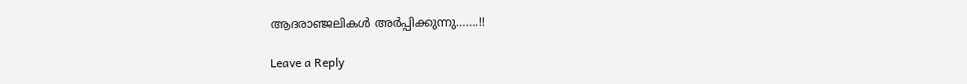ആദരാഞ്ജലികൾ അർപ്പിക്കുന്നു…….!!

Leave a Reply